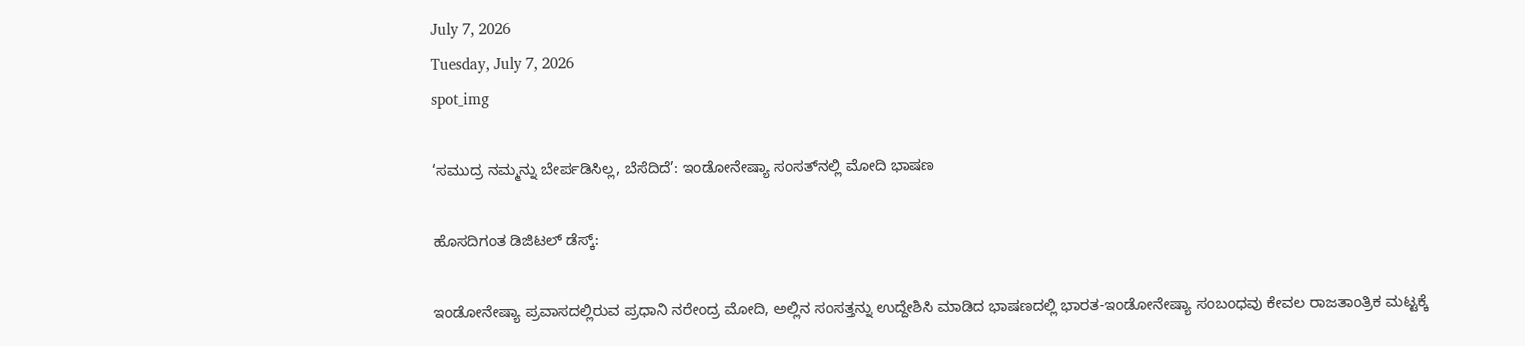July 7, 2026
Tuesday, July 7, 2026
spot_img

‘ಸಮುದ್ರ ನಮ್ಮನ್ನು ಬೇರ್ಪಡಿಸಿಲ್ಲ, ಬೆಸೆದಿದೆ’: ಇಂಡೋನೇಷ್ಯಾ ಸಂಸತ್‌ನಲ್ಲಿ ಮೋದಿ ಭಾಷಣ

ಹೊಸದಿಗಂತ ಡಿಜಿಟಲ್ ಡೆಸ್ಕ್:

ಇಂಡೋನೇಷ್ಯಾ ಪ್ರವಾಸದಲ್ಲಿರುವ ಪ್ರಧಾನಿ ನರೇಂದ್ರ ಮೋದಿ, ಅಲ್ಲಿನ ಸಂಸತ್ತನ್ನು ಉದ್ದೇಶಿಸಿ ಮಾಡಿದ ಭಾಷಣದಲ್ಲಿ ಭಾರತ-ಇಂಡೋನೇಷ್ಯಾ ಸಂಬಂಧವು ಕೇವಲ ರಾಜತಾಂತ್ರಿಕ ಮಟ್ಟಕ್ಕೆ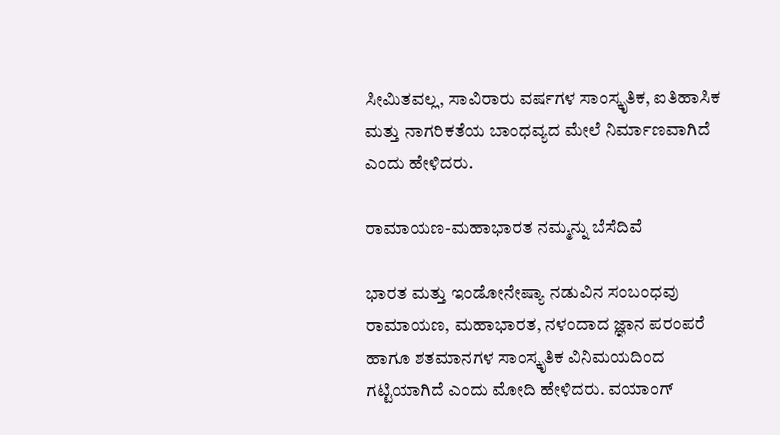ಸೀಮಿತವಲ್ಲ, ಸಾವಿರಾರು ವರ್ಷಗಳ ಸಾಂಸ್ಕೃತಿಕ, ಐತಿಹಾಸಿಕ ಮತ್ತು ನಾಗರಿಕತೆಯ ಬಾಂಧವ್ಯದ ಮೇಲೆ ನಿರ್ಮಾಣವಾಗಿದೆ ಎಂದು ಹೇಳಿದರು.

ರಾಮಾಯಣ-ಮಹಾಭಾರತ ನಮ್ಮನ್ನು ಬೆಸೆದಿವೆ

ಭಾರತ ಮತ್ತು ಇಂಡೋನೇಷ್ಯಾ ನಡುವಿನ ಸಂಬಂಧವು ರಾಮಾಯಣ, ಮಹಾಭಾರತ, ನಳಂದಾದ ಜ್ಞಾನ ಪರಂಪರೆ ಹಾಗೂ ಶತಮಾನಗಳ ಸಾಂಸ್ಕೃತಿಕ ವಿನಿಮಯದಿಂದ ಗಟ್ಟಿಯಾಗಿದೆ ಎಂದು ಮೋದಿ ಹೇಳಿದರು. ವಯಾಂಗ್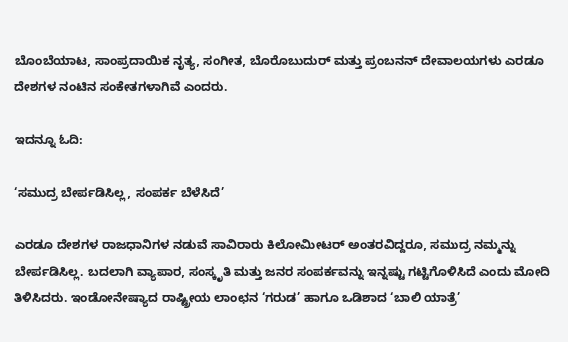ಬೊಂಬೆಯಾಟ, ಸಾಂಪ್ರದಾಯಿಕ ನೃತ್ಯ, ಸಂಗೀತ, ಬೊರೊಬುದುರ್ ಮತ್ತು ಪ್ರಂಬನನ್ ದೇವಾಲಯಗಳು ಎರಡೂ ದೇಶಗಳ ನಂಟಿನ ಸಂಕೇತಗಳಾಗಿವೆ ಎಂದರು.

ಇದನ್ನೂ ಓದಿ:

‘ಸಮುದ್ರ ಬೇರ್ಪಡಿಸಿಲ್ಲ, ಸಂಪರ್ಕ ಬೆಳೆಸಿದೆ’

ಎರಡೂ ದೇಶಗಳ ರಾಜಧಾನಿಗಳ ನಡುವೆ ಸಾವಿರಾರು ಕಿಲೋಮೀಟರ್ ಅಂತರವಿದ್ದರೂ, ಸಮುದ್ರ ನಮ್ಮನ್ನು ಬೇರ್ಪಡಿಸಿಲ್ಲ. ಬದಲಾಗಿ ವ್ಯಾಪಾರ, ಸಂಸ್ಕೃತಿ ಮತ್ತು ಜನರ ಸಂಪರ್ಕವನ್ನು ಇನ್ನಷ್ಟು ಗಟ್ಟಿಗೊಳಿಸಿದೆ ಎಂದು ಮೋದಿ ತಿಳಿಸಿದರು. ಇಂಡೋನೇಷ್ಯಾದ ರಾಷ್ಟ್ರೀಯ ಲಾಂಛನ ‘ಗರುಡ’ ಹಾಗೂ ಒಡಿಶಾದ ‘ಬಾಲಿ ಯಾತ್ರೆ’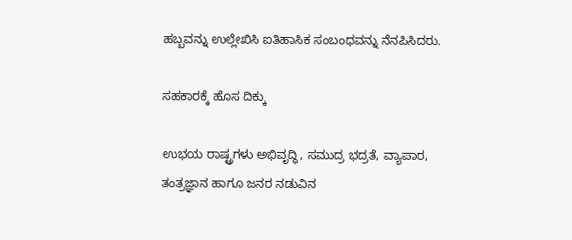ಹಬ್ಬವನ್ನು ಉಲ್ಲೇಖಿಸಿ ಐತಿಹಾಸಿಕ ಸಂಬಂಧವನ್ನು ನೆನಪಿಸಿದರು.

ಸಹಕಾರಕ್ಕೆ ಹೊಸ ದಿಕ್ಕು

ಉಭಯ ರಾಷ್ಟ್ರಗಳು ಅಭಿವೃದ್ಧಿ, ಸಮುದ್ರ ಭದ್ರತೆ, ವ್ಯಾಪಾರ, ತಂತ್ರಜ್ಞಾನ ಹಾಗೂ ಜನರ ನಡುವಿನ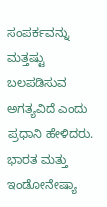ಸಂಪರ್ಕವನ್ನು ಮತ್ತಷ್ಟು ಬಲಪಡಿಸುವ ಅಗತ್ಯವಿದೆ ಎಂದು ಪ್ರಧಾನಿ ಹೇಳಿದರು. ಭಾರತ ಮತ್ತು ಇಂಡೋನೇಷ್ಯಾ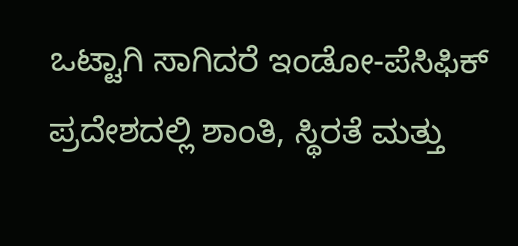ಒಟ್ಟಾಗಿ ಸಾಗಿದರೆ ಇಂಡೋ-ಪೆಸಿಫಿಕ್ ಪ್ರದೇಶದಲ್ಲಿ ಶಾಂತಿ, ಸ್ಥಿರತೆ ಮತ್ತು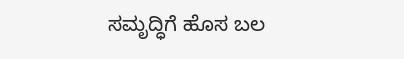ಸಮೃದ್ಧಿಗೆ ಹೊಸ ಬಲ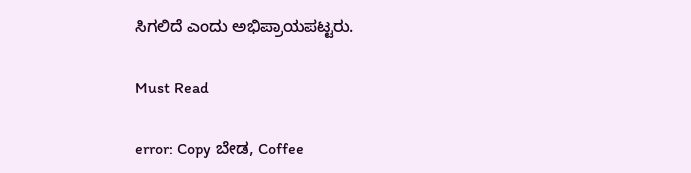ಸಿಗಲಿದೆ ಎಂದು ಅಭಿಪ್ರಾಯಪಟ್ಟರು.

Must Read

error: Copy ಬೇಡ, Coffee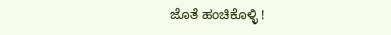ಜೊತೆ ಹಂಚಿಕೊಳ್ಳಿ !